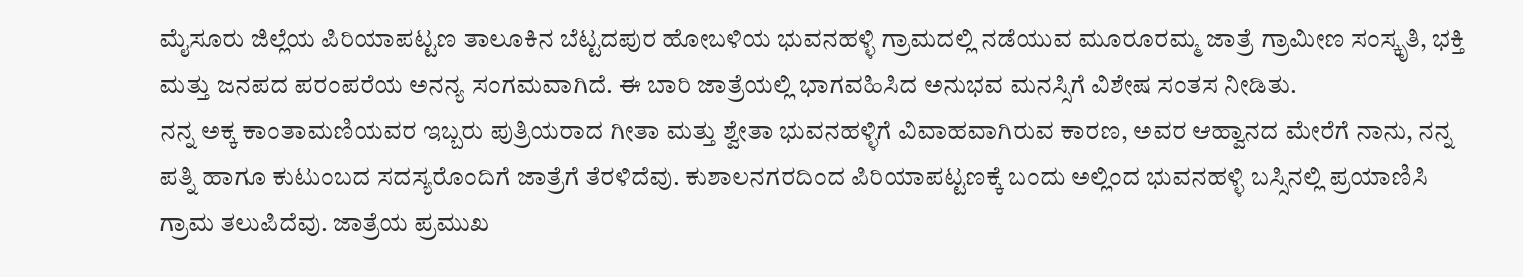ಮೈಸೂರು ಜಿಲ್ಲೆಯ ಪಿರಿಯಾಪಟ್ಟಣ ತಾಲೂಕಿನ ಬೆಟ್ಟದಪುರ ಹೋಬಳಿಯ ಭುವನಹಳ್ಳಿ ಗ್ರಾಮದಲ್ಲಿ ನಡೆಯುವ ಮೂರೂರಮ್ಮ ಜಾತ್ರೆ ಗ್ರಾಮೀಣ ಸಂಸ್ಕೃತಿ, ಭಕ್ತಿ ಮತ್ತು ಜನಪದ ಪರಂಪರೆಯ ಅನನ್ಯ ಸಂಗಮವಾಗಿದೆ. ಈ ಬಾರಿ ಜಾತ್ರೆಯಲ್ಲಿ ಭಾಗವಹಿಸಿದ ಅನುಭವ ಮನಸ್ಸಿಗೆ ವಿಶೇಷ ಸಂತಸ ನೀಡಿತು.
ನನ್ನ ಅಕ್ಕ ಕಾಂತಾಮಣಿಯವರ ಇಬ್ಬರು ಪುತ್ರಿಯರಾದ ಗೀತಾ ಮತ್ತು ಶ್ವೇತಾ ಭುವನಹಳ್ಳಿಗೆ ವಿವಾಹವಾಗಿರುವ ಕಾರಣ, ಅವರ ಆಹ್ವಾನದ ಮೇರೆಗೆ ನಾನು, ನನ್ನ ಪತ್ನಿ ಹಾಗೂ ಕುಟುಂಬದ ಸದಸ್ಯರೊಂದಿಗೆ ಜಾತ್ರೆಗೆ ತೆರಳಿದೆವು. ಕುಶಾಲನಗರದಿಂದ ಪಿರಿಯಾಪಟ್ಟಣಕ್ಕೆ ಬಂದು ಅಲ್ಲಿಂದ ಭುವನಹಳ್ಳಿ ಬಸ್ಸಿನಲ್ಲಿ ಪ್ರಯಾಣಿಸಿ ಗ್ರಾಮ ತಲುಪಿದೆವು. ಜಾತ್ರೆಯ ಪ್ರಮುಖ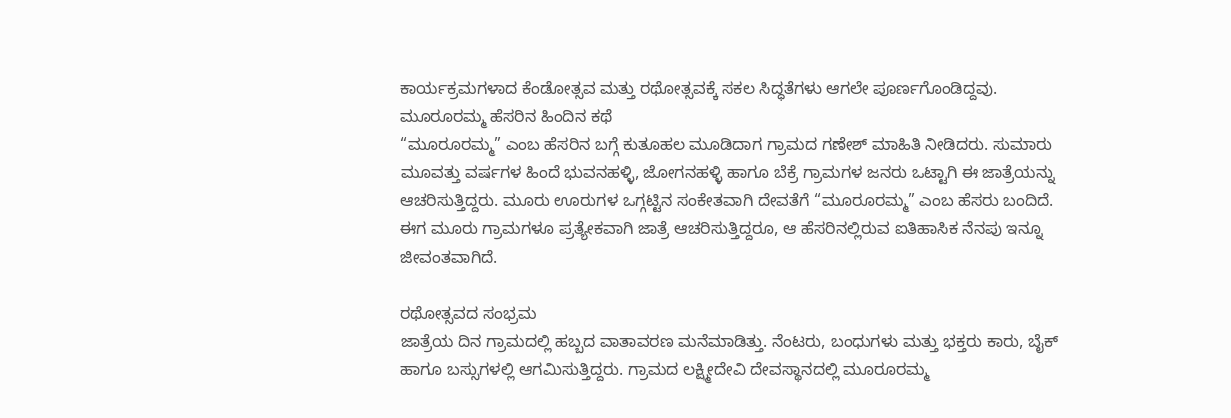ಕಾರ್ಯಕ್ರಮಗಳಾದ ಕೆಂಡೋತ್ಸವ ಮತ್ತು ರಥೋತ್ಸವಕ್ಕೆ ಸಕಲ ಸಿದ್ಧತೆಗಳು ಆಗಲೇ ಪೂರ್ಣಗೊಂಡಿದ್ದವು.
ಮೂರೂರಮ್ಮ ಹೆಸರಿನ ಹಿಂದಿನ ಕಥೆ
“ಮೂರೂರಮ್ಮ” ಎಂಬ ಹೆಸರಿನ ಬಗ್ಗೆ ಕುತೂಹಲ ಮೂಡಿದಾಗ ಗ್ರಾಮದ ಗಣೇಶ್ ಮಾಹಿತಿ ನೀಡಿದರು. ಸುಮಾರು ಮೂವತ್ತು ವರ್ಷಗಳ ಹಿಂದೆ ಭುವನಹಳ್ಳಿ, ಜೋಗನಹಳ್ಳಿ ಹಾಗೂ ಬೆಕ್ರೆ ಗ್ರಾಮಗಳ ಜನರು ಒಟ್ಟಾಗಿ ಈ ಜಾತ್ರೆಯನ್ನು ಆಚರಿಸುತ್ತಿದ್ದರು. ಮೂರು ಊರುಗಳ ಒಗ್ಗಟ್ಟಿನ ಸಂಕೇತವಾಗಿ ದೇವತೆಗೆ “ಮೂರೂರಮ್ಮ” ಎಂಬ ಹೆಸರು ಬಂದಿದೆ. ಈಗ ಮೂರು ಗ್ರಾಮಗಳೂ ಪ್ರತ್ಯೇಕವಾಗಿ ಜಾತ್ರೆ ಆಚರಿಸುತ್ತಿದ್ದರೂ, ಆ ಹೆಸರಿನಲ್ಲಿರುವ ಐತಿಹಾಸಿಕ ನೆನಪು ಇನ್ನೂ ಜೀವಂತವಾಗಿದೆ.

ರಥೋತ್ಸವದ ಸಂಭ್ರಮ
ಜಾತ್ರೆಯ ದಿನ ಗ್ರಾಮದಲ್ಲಿ ಹಬ್ಬದ ವಾತಾವರಣ ಮನೆಮಾಡಿತ್ತು. ನೆಂಟರು, ಬಂಧುಗಳು ಮತ್ತು ಭಕ್ತರು ಕಾರು, ಬೈಕ್ ಹಾಗೂ ಬಸ್ಸುಗಳಲ್ಲಿ ಆಗಮಿಸುತ್ತಿದ್ದರು. ಗ್ರಾಮದ ಲಕ್ಷ್ಮೀದೇವಿ ದೇವಸ್ಥಾನದಲ್ಲಿ ಮೂರೂರಮ್ಮ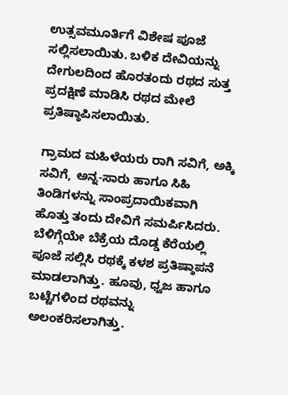ಉತ್ಸವಮೂರ್ತಿಗೆ ವಿಶೇಷ ಪೂಜೆ ಸಲ್ಲಿಸಲಾಯಿತು. ಬಳಿಕ ದೇವಿಯನ್ನು ದೇಗುಲದಿಂದ ಹೊರತಂದು ರಥದ ಸುತ್ತ ಪ್ರದಕ್ಷಿಣೆ ಮಾಡಿಸಿ ರಥದ ಮೇಲೆ ಪ್ರತಿಷ್ಠಾಪಿಸಲಾಯಿತು.

ಗ್ರಾಮದ ಮಹಿಳೆಯರು ರಾಗಿ ಸವಿಗೆ, ಅಕ್ಕಿ ಸವಿಗೆ, ಅನ್ನ-ಸಾರು ಹಾಗೂ ಸಿಹಿ ತಿಂಡಿಗಳನ್ನು ಸಾಂಪ್ರದಾಯಿಕವಾಗಿ ಹೊತ್ತು ತಂದು ದೇವಿಗೆ ಸಮರ್ಪಿಸಿದರು. ಬೆಳಿಗ್ಗೆಯೇ ಬೆಕ್ರೆಯ ದೊಡ್ಡ ಕೆರೆಯಲ್ಲಿ ಪೂಜೆ ಸಲ್ಲಿಸಿ ರಥಕ್ಕೆ ಕಳಶ ಪ್ರತಿಷ್ಠಾಪನೆ ಮಾಡಲಾಗಿತ್ತು. ಹೂವು, ಧ್ವಜ ಹಾಗೂ ಬಟ್ಟೆಗಳಿಂದ ರಥವನ್ನು ಅಲಂಕರಿಸಲಾಗಿತ್ತು.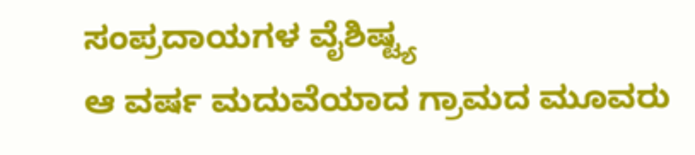ಸಂಪ್ರದಾಯಗಳ ವೈಶಿಷ್ಟ್ಯ
ಆ ವರ್ಷ ಮದುವೆಯಾದ ಗ್ರಾಮದ ಮೂವರು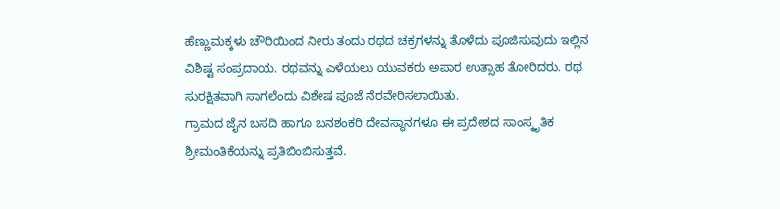ಹೆಣ್ಣುಮಕ್ಕಳು ಚೌರಿಯಿಂದ ನೀರು ತಂದು ರಥದ ಚಕ್ರಗಳನ್ನು ತೊಳೆದು ಪೂಜಿಸುವುದು ಇಲ್ಲಿನ ವಿಶಿಷ್ಟ ಸಂಪ್ರದಾಯ. ರಥವನ್ನು ಎಳೆಯಲು ಯುವಕರು ಅಪಾರ ಉತ್ಸಾಹ ತೋರಿದರು. ರಥ ಸುರಕ್ಷಿತವಾಗಿ ಸಾಗಲೆಂದು ವಿಶೇಷ ಪೂಜೆ ನೆರವೇರಿಸಲಾಯಿತು.
ಗ್ರಾಮದ ಜೈನ ಬಸದಿ ಹಾಗೂ ಬನಶಂಕರಿ ದೇವಸ್ಥಾನಗಳೂ ಈ ಪ್ರದೇಶದ ಸಾಂಸ್ಕೃತಿಕ ಶ್ರೀಮಂತಿಕೆಯನ್ನು ಪ್ರತಿಬಿಂಬಿಸುತ್ತವೆ.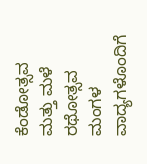ಕೆಂಡೋತ್ಸವ ಮತ್ತು ಮಳೆ
ರಥೋತ್ಸವ ಮಂಗಳ ವಾದ್ಯಗಳೊಂದಿಗೆ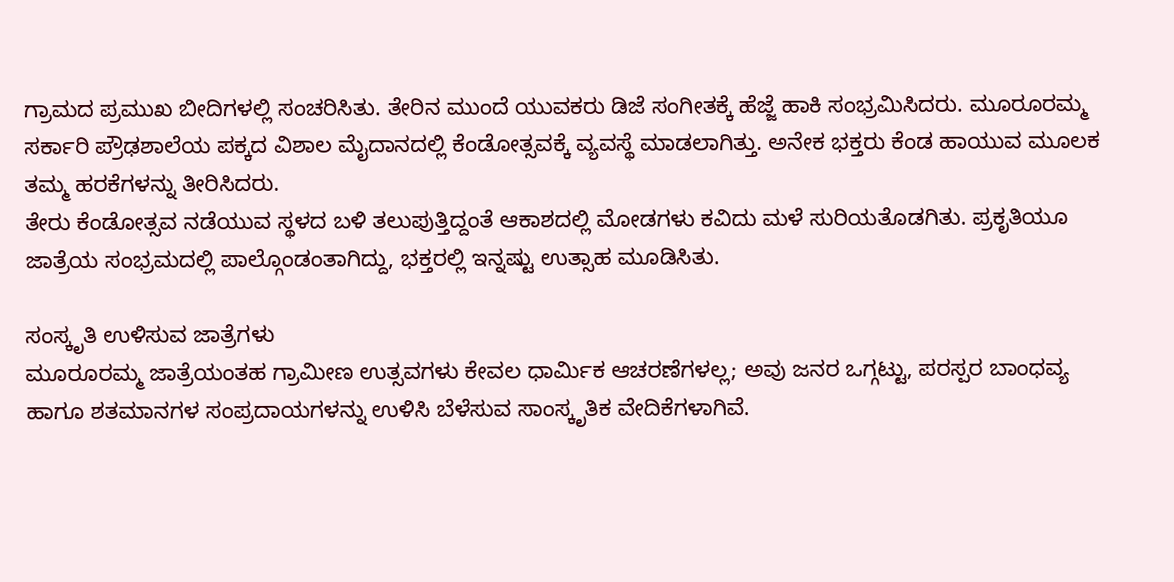ಗ್ರಾಮದ ಪ್ರಮುಖ ಬೀದಿಗಳಲ್ಲಿ ಸಂಚರಿಸಿತು. ತೇರಿನ ಮುಂದೆ ಯುವಕರು ಡಿಜೆ ಸಂಗೀತಕ್ಕೆ ಹೆಜ್ಜೆ ಹಾಕಿ ಸಂಭ್ರಮಿಸಿದರು. ಮೂರೂರಮ್ಮ ಸರ್ಕಾರಿ ಪ್ರೌಢಶಾಲೆಯ ಪಕ್ಕದ ವಿಶಾಲ ಮೈದಾನದಲ್ಲಿ ಕೆಂಡೋತ್ಸವಕ್ಕೆ ವ್ಯವಸ್ಥೆ ಮಾಡಲಾಗಿತ್ತು. ಅನೇಕ ಭಕ್ತರು ಕೆಂಡ ಹಾಯುವ ಮೂಲಕ ತಮ್ಮ ಹರಕೆಗಳನ್ನು ತೀರಿಸಿದರು.
ತೇರು ಕೆಂಡೋತ್ಸವ ನಡೆಯುವ ಸ್ಥಳದ ಬಳಿ ತಲುಪುತ್ತಿದ್ದಂತೆ ಆಕಾಶದಲ್ಲಿ ಮೋಡಗಳು ಕವಿದು ಮಳೆ ಸುರಿಯತೊಡಗಿತು. ಪ್ರಕೃತಿಯೂ ಜಾತ್ರೆಯ ಸಂಭ್ರಮದಲ್ಲಿ ಪಾಲ್ಗೊಂಡಂತಾಗಿದ್ದು, ಭಕ್ತರಲ್ಲಿ ಇನ್ನಷ್ಟು ಉತ್ಸಾಹ ಮೂಡಿಸಿತು.

ಸಂಸ್ಕೃತಿ ಉಳಿಸುವ ಜಾತ್ರೆಗಳು
ಮೂರೂರಮ್ಮ ಜಾತ್ರೆಯಂತಹ ಗ್ರಾಮೀಣ ಉತ್ಸವಗಳು ಕೇವಲ ಧಾರ್ಮಿಕ ಆಚರಣೆಗಳಲ್ಲ; ಅವು ಜನರ ಒಗ್ಗಟ್ಟು, ಪರಸ್ಪರ ಬಾಂಧವ್ಯ ಹಾಗೂ ಶತಮಾನಗಳ ಸಂಪ್ರದಾಯಗಳನ್ನು ಉಳಿಸಿ ಬೆಳೆಸುವ ಸಾಂಸ್ಕೃತಿಕ ವೇದಿಕೆಗಳಾಗಿವೆ.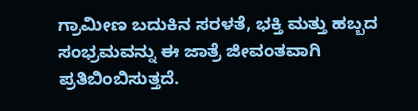ಗ್ರಾಮೀಣ ಬದುಕಿನ ಸರಳತೆ, ಭಕ್ತಿ ಮತ್ತು ಹಬ್ಬದ ಸಂಭ್ರಮವನ್ನು ಈ ಜಾತ್ರೆ ಜೀವಂತವಾಗಿ ಪ್ರತಿಬಿಂಬಿಸುತ್ತದೆ.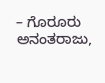– ಗೊರೂರು ಅನಂತರಾಜು,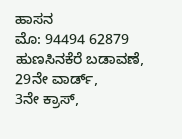ಹಾಸನ
ಮೊ: 94494 62879
ಹುಣಸಿನಕೆರೆ ಬಡಾವಣೆ, 29ನೇ ವಾರ್ಡ್,
3ನೇ ಕ್ರಾಸ್,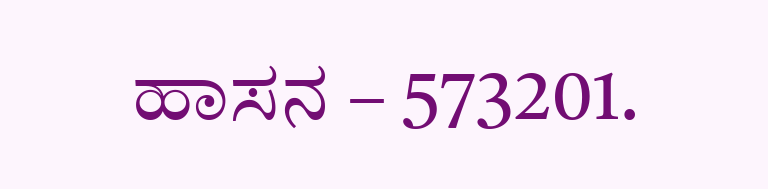ಹಾಸನ – 573201.